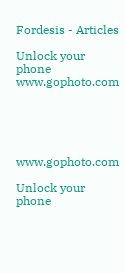Fordesis - Articles

Unlock your phone
www.gophoto.com





www.gophoto.com

Unlock your phone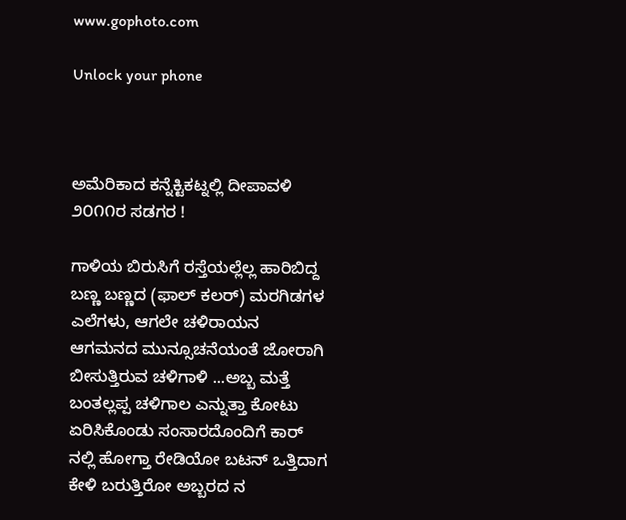www.gophoto.com

Unlock your phone



ಅಮೆರಿಕಾದ ಕನ್ನೆಕ್ಟಿಕಟ್ನಲ್ಲಿ ದೀಪಾವಳಿ ೨೦೧೧ರ ಸಡಗರ !

ಗಾಳಿಯ ಬಿರುಸಿಗೆ ರಸ್ತೆಯಲ್ಲೆಲ್ಲ ಹಾರಿಬಿದ್ದ ಬಣ್ಣ ಬಣ್ಣದ (ಫಾಲ್ ಕಲರ್) ಮರಗಿಡಗಳ ಎಲೆಗಳು, ಆಗಲೇ ಚಳಿರಾಯನ ಆಗಮನದ ಮುನ್ಸೂಚನೆಯಂತೆ ಜೋರಾಗಿ ಬೀಸುತ್ತಿರುವ ಚಳಿಗಾಳಿ ...ಅಬ್ಬ ಮತ್ತೆ ಬಂತಲ್ಲಪ್ಪ ಚಳಿಗಾಲ ಎನ್ನುತ್ತಾ ಕೋಟು ಏರಿಸಿಕೊಂಡು ಸಂಸಾರದೊಂದಿಗೆ ಕಾರ್ ನಲ್ಲಿ ಹೋಗ್ತಾ ರೇಡಿಯೋ ಬಟನ್ ಒತ್ತಿದಾಗ ಕೇಳಿ ಬರುತ್ತಿರೋ ಅಬ್ಬರದ ನ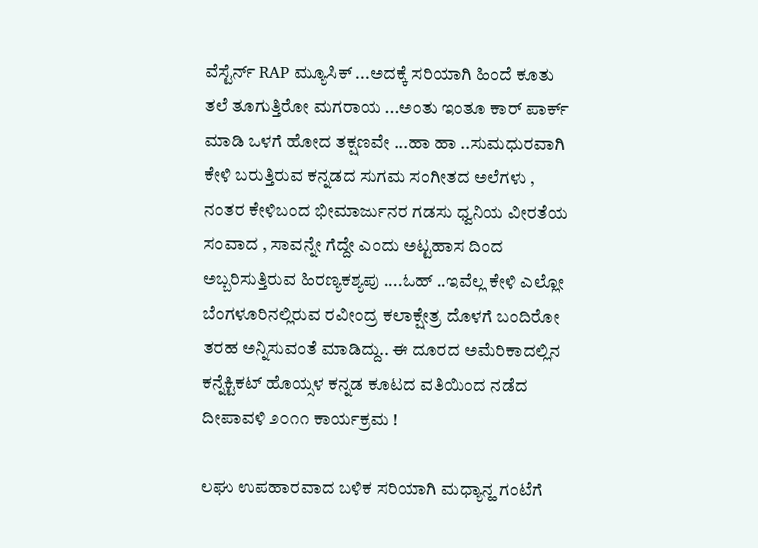ವೆಸ್ಟೆರ್ನ್ RAP ಮ್ಯೂಸಿಕ್ ...ಅದಕ್ಕೆ ಸರಿಯಾಗಿ ಹಿಂದೆ ಕೂತು ತಲೆ ತೂಗುತ್ತಿರೋ ಮಗರಾಯ ...ಅಂತು ಇಂತೂ ಕಾರ್ ಪಾರ್ಕ್ ಮಾಡಿ ಒಳಗೆ ಹೋದ ತಕ್ಷಣವೇ ...ಹಾ ಹಾ ..ಸುಮಧುರವಾಗಿ ಕೇಳಿ ಬರುತ್ತಿರುವ ಕನ್ನಡದ ಸುಗಮ ಸಂಗೀತದ ಅಲೆಗಳು , ನಂತರ ಕೇಳಿಬಂದ ಭೀಮಾರ್ಜುನರ ಗಡಸು ಧ್ವನಿಯ ವೀರತೆಯ ಸಂವಾದ , ಸಾವನ್ನೇ ಗೆದ್ದೇ ಎಂದು ಅಟ್ಟಹಾಸ ದಿಂದ ಅಬ್ಬರಿಸುತ್ತಿರುವ ಹಿರಣ್ಯಕಶ್ಯಪು ....ಓಹ್ ..ಇವೆಲ್ಲ ಕೇಳಿ ಎಲ್ಲೋ ಬೆಂಗಳೂರಿನಲ್ಲಿರುವ ರವೀಂದ್ರ ಕಲಾಕ್ಷೇತ್ರ ದೊಳಗೆ ಬಂದಿರೋ ತರಹ ಅನ್ನಿಸುವಂತೆ ಮಾಡಿದ್ದು.. ಈ ದೂರದ ಅಮೆರಿಕಾದಲ್ಲಿನ ಕನ್ನೆಕ್ಟಿಕಟ್ ಹೊಯ್ಸಳ ಕನ್ನಡ ಕೂಟದ ವತಿಯಿಂದ ನಡೆದ ದೀಪಾವಳಿ ೨೦೧೧ ಕಾರ್ಯಕ್ರಮ !

ಲಘು ಉಪಹಾರವಾದ ಬಳಿಕ ಸರಿಯಾಗಿ ಮಧ್ಯಾನ್ಹ ಗಂಟೆಗೆ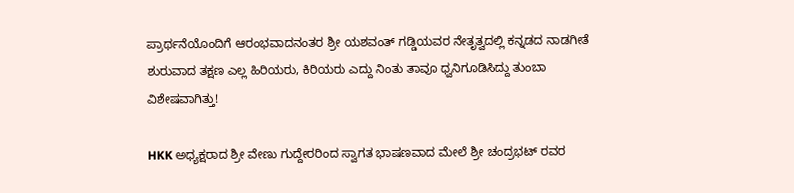ಪ್ರಾರ್ಥನೆಯೊಂದಿಗೆ ಆರಂಭವಾದನಂತರ ಶ್ರೀ ಯಶವಂತ್ ಗಡ್ಡಿಯವರ ನೇತೃತ್ವದಲ್ಲಿ ಕನ್ನಡದ ನಾಡಗೀತೆ ಶುರುವಾದ ತಕ್ಷಣ ಎಲ್ಲ ಹಿರಿಯರು, ಕಿರಿಯರು ಎದ್ದು ನಿಂತು ತಾವೂ ಧ್ವನಿಗೂಡಿಸಿದ್ದು ತುಂಬಾ ವಿಶೇಷವಾಗಿತ್ತು!

HKK ಅಧ್ಯಕ್ಷರಾದ ಶ್ರೀ ವೇಣು ಗುದ್ದೇರರಿಂದ ಸ್ವಾಗತ ಭಾಷಣವಾದ ಮೇಲೆ ಶ್ರೀ ಚಂದ್ರಭಟ್ ರವರ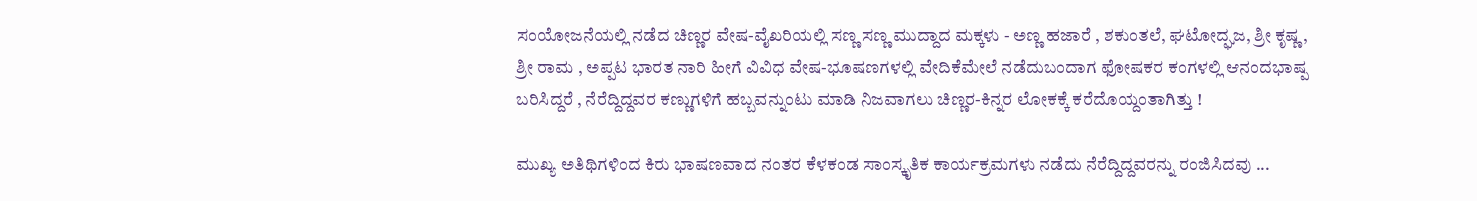ಸಂಯೋಜನೆಯಲ್ಲಿ ನಡೆದ ಚಿಣ್ಣರ ವೇಷ-ವೈಖರಿಯಲ್ಲಿ ಸಣ್ಣ ಸಣ್ಣ ಮುದ್ದಾದ ಮಕ್ಕಳು - ಅಣ್ಣ ಹಜಾರೆ , ಶಕುಂತಲೆ, ಘಟೋದ್ಘಜ, ಶ್ರೀ ಕೃಷ್ಣ , ಶ್ರೀ ರಾಮ , ಅಪ್ಪಟ ಭಾರತ ನಾರಿ ಹೀಗೆ ವಿವಿಧ ವೇಷ-ಭೂಷಣಗಳಲ್ಲಿ ವೇದಿಕೆಮೇಲೆ ನಡೆದುಬಂದಾಗ ಫೋಷಕರ ಕಂಗಳಲ್ಲಿ ಆನಂದಭಾಷ್ಪ ಬರಿಸಿದ್ದರೆ , ನೆರೆದ್ದಿದ್ದವರ ಕಣ್ಣುಗಳಿಗೆ ಹಬ್ಬವನ್ನುಂಟು ಮಾಡಿ ನಿಜವಾಗಲು ಚಿಣ್ಣರ-ಕಿನ್ನರ ಲೋಕಕ್ಕೆ ಕರೆದೊಯ್ದಂತಾಗಿತ್ತು !

ಮುಖ್ಯ ಅತಿಥಿಗಳಿಂದ ಕಿರು ಭಾಷಣವಾದ ನಂತರ ಕೆಳಕಂಡ ಸಾಂಸ್ಕೃತಿಕ ಕಾರ್ಯಕ್ರಮಗಳು ನಡೆದು ನೆರೆದ್ದಿದ್ದವರನ್ನು ರಂಜಿಸಿದವು ...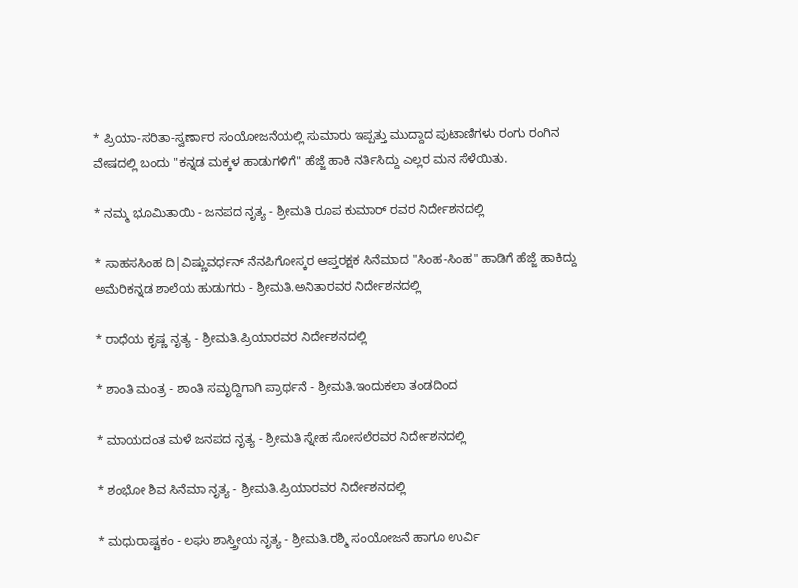* ಪ್ರಿಯಾ-ಸರಿತಾ-ಸ್ವರ್ಣಾರ ಸಂಯೋಜನೆಯಲ್ಲಿ ಸುಮಾರು ಇಪ್ಪತ್ತು ಮುದ್ದಾದ ಪುಟಾಣಿಗಳು ರಂಗು ರಂಗಿನ ವೇಷದಲ್ಲಿ ಬಂದು "ಕನ್ನಡ ಮಕ್ಕಳ ಹಾಡುಗಳಿಗೆ" ಹೆಜ್ಜೆ ಹಾಕಿ ನರ್ತಿಸಿದ್ದು ಎಲ್ಲರ ಮನ ಸೆಳೆಯಿತು.

* ನಮ್ಮ ಭೂಮಿತಾಯಿ - ಜನಪದ ನೃತ್ಯ - ಶ್ರೀಮತಿ ರೂಪ ಕುಮಾರ್ ರವರ ನಿರ್ದೇಶನದಲ್ಲಿ

* ಸಾಹಸಸಿಂಹ ದಿ|ವಿಷ್ಣುವರ್ಧನ್ ನೆನಪಿಗೋಸ್ಕರ ಆಪ್ತರಕ್ಷಕ ಸಿನೆಮಾದ "ಸಿಂಹ-ಸಿಂಹ" ಹಾಡಿಗೆ ಹೆಜ್ಜೆ ಹಾಕಿದ್ದು ಅಮೆರಿಕನ್ನಡ ಶಾಲೆಯ ಹುಡುಗರು - ಶ್ರೀಮತಿ.ಅನಿತಾರವರ ನಿರ್ದೇಶನದಲ್ಲಿ

* ರಾಧೆಯ ಕೃಷ್ಣ ನೃತ್ಯ - ಶ್ರೀಮತಿ.ಪ್ರಿಯಾರವರ ನಿರ್ದೇಶನದಲ್ಲಿ

* ಶಾಂತಿ ಮಂತ್ರ - ಶಾಂತಿ ಸಮೃದ್ದಿಗಾಗಿ ಪ್ರಾರ್ಥನೆ - ಶ್ರೀಮತಿ.ಇಂದುಕಲಾ ತಂಡದಿಂದ

* ಮಾಯದಂತ ಮಳೆ ಜನಪದ ನೃತ್ಯ - ಶ್ರೀಮತಿ ಸ್ನೇಹ ಸೋಸಲೆರವರ ನಿರ್ದೇಶನದಲ್ಲಿ

* ಶಂಭೋ ಶಿವ ಸಿನೆಮಾ ನೃತ್ಯ - ಶ್ರೀಮತಿ.ಪ್ರಿಯಾರವರ ನಿರ್ದೇಶನದಲ್ಲಿ

* ಮಧುರಾಷ್ಟಕಂ - ಲಘು ಶಾಸ್ತ್ರೀಯ ನೃತ್ಯ - ಶ್ರೀಮತಿ.ರಶ್ಮಿ ಸಂಯೋಜನೆ ಹಾಗೂ ಉರ್ವಿ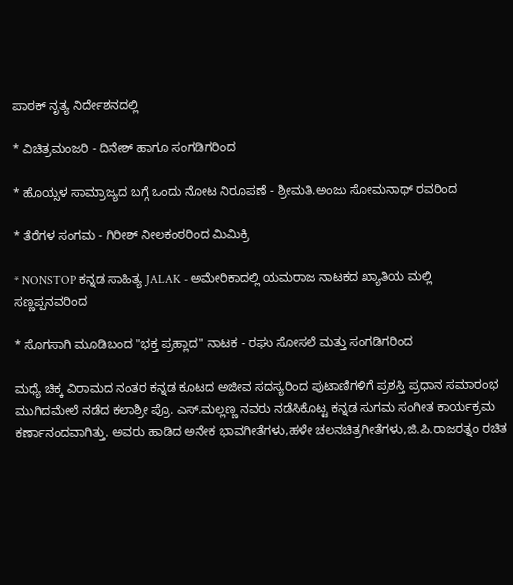ಪಾಠಕ್ ನೃತ್ಯ ನಿರ್ದೇಶನದಲ್ಲಿ

* ವಿಚಿತ್ರಮಂಜರಿ - ದಿನೇಶ್ ಹಾಗೂ ಸಂಗಡಿಗರಿಂದ

* ಹೊಯ್ಸಳ ಸಾಮ್ರಾಜ್ಯದ ಬಗ್ಗೆ ಒಂದು ನೋಟ ನಿರೂಪಣೆ - ಶ್ರೀಮತಿ.ಅಂಜು ಸೋಮನಾಥ್ ರವರಿಂದ

* ತೆರೆಗಳ ಸಂಗಮ - ಗಿರೀಶ್ ನೀಲಕಂಠರಿಂದ ಮಿಮಿಕ್ರಿ

* NONSTOP ಕನ್ನಡ ಸಾಹಿತ್ಯ JALAK - ಅಮೇರಿಕಾದಲ್ಲಿ ಯಮರಾಜ ನಾಟಕದ ಖ್ಯಾತಿಯ ಮಲ್ಲಿ ಸಣ್ಣಪ್ಪನವರಿಂದ

* ಸೊಗಸಾಗಿ ಮೂಡಿಬಂದ "ಭಕ್ತ ಪ್ರಹ್ಲಾದ" ನಾಟಕ - ರಘು ಸೋಸಲೆ ಮತ್ತು ಸಂಗಡಿಗರಿಂದ

ಮಧ್ಯೆ ಚಿಕ್ಕ ವಿರಾಮದ ನಂತರ ಕನ್ನಡ ಕೂಟದ ಅಜೀವ ಸದಸ್ಯರಿಂದ ಪುಟಾಣಿಗಳಿಗೆ ಪ್ರಶಸ್ತಿ ಪ್ರಧಾನ ಸಮಾರಂಭ ಮುಗಿದಮೇಲೆ ನಡೆದ ಕಲಾಶ್ರೀ ಪ್ರೊ. ಎಸ್.ಮಲ್ಲಣ್ಣ ನವರು ನಡೆಸಿಕೊಟ್ಟ ಕನ್ನಡ ಸುಗಮ ಸಂಗೀತ ಕಾರ್ಯಕ್ರಮ ಕರ್ಣಾನಂದವಾಗಿತ್ತು. ಅವರು ಹಾಡಿದ ಅನೇಕ ಭಾವಗೀತೆಗಳು,ಹಳೇ ಚಲನಚಿತ್ರಗೀತೆಗಳು,ಜಿ.ಪಿ.ರಾಜರತ್ನಂ ರಚಿತ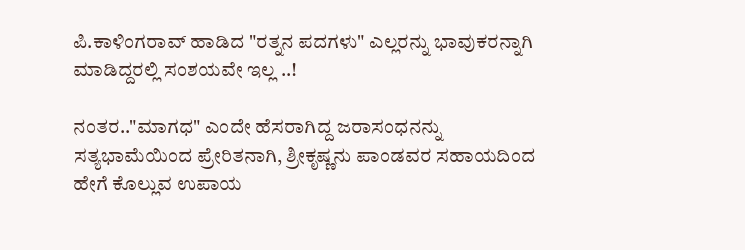ಪಿ.ಕಾಳಿಂಗರಾವ್ ಹಾಡಿದ "ರತ್ನನ ಪದಗಳು" ಎಲ್ಲರನ್ನು ಭಾವುಕರನ್ನಾಗಿ ಮಾಡಿದ್ದರಲ್ಲಿ ಸಂಶಯವೇ ಇಲ್ಲ ..!

ನಂತರ.."ಮಾಗಧ" ಎಂದೇ ಹೆಸರಾಗಿದ್ದ ಜರಾಸಂಧನನ್ನು ಸತ್ಯಭಾಮೆಯಿಂದ ಪ್ರೇರಿತನಾಗಿ, ಶ್ರೀಕೃಷ್ಣನು ಪಾಂಡವರ ಸಹಾಯದಿಂದ ಹೇಗೆ ಕೊಲ್ಲುವ ಉಪಾಯ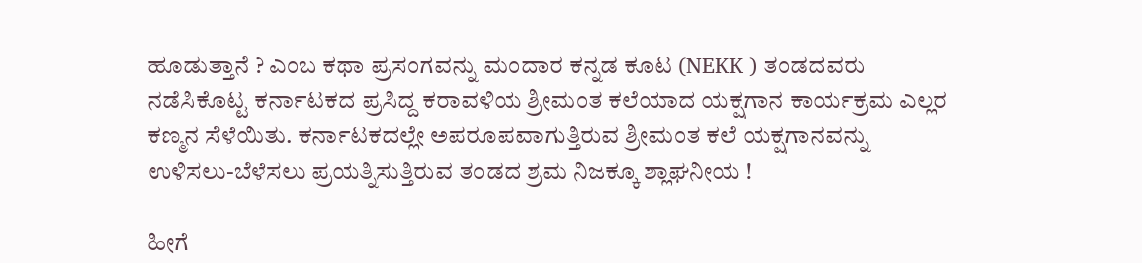ಹೂಡುತ್ತಾನೆ ? ಎಂಬ ಕಥಾ ಪ್ರಸಂಗವನ್ನು ಮಂದಾರ ಕನ್ನಡ ಕೂಟ (NEKK ) ತಂಡದವರು ನಡೆಸಿಕೊಟ್ಟ ಕರ್ನಾಟಕದ ಪ್ರಸಿದ್ದ ಕರಾವಳಿಯ ಶ್ರೀಮಂತ ಕಲೆಯಾದ ಯಕ್ಷಗಾನ ಕಾರ್ಯಕ್ರಮ ಎಲ್ಲರ ಕಣ್ಮನ ಸೆಳೆಯಿತು. ಕರ್ನಾಟಕದಲ್ಲೇ ಅಪರೂಪವಾಗುತ್ತಿರುವ ಶ್ರೀಮಂತ ಕಲೆ ಯಕ್ಷಗಾನವನ್ನು ಉಳಿಸಲು-ಬೆಳೆಸಲು ಪ್ರಯತ್ನಿಸುತ್ತಿರುವ ತಂಡದ ಶ್ರಮ ನಿಜಕ್ಕೂ ಶ್ಲಾಘನೀಯ !

ಹೀಗೆ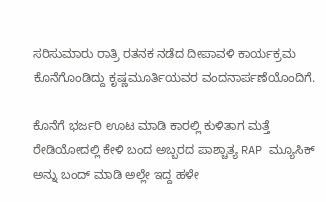ಸರಿಸುಮಾರು ರಾತ್ರಿ ರತನಕ ನಡೆದ ದೀಪಾವಳಿ ಕಾರ್ಯಕ್ರಮ ಕೊನೆಗೊಂಡಿದ್ದು ಕೃಷ್ಣಮೂರ್ತಿಯವರ ವಂದನಾರ್ಪಣೆಯೊಂದಿಗೆ.

ಕೊನೆಗೆ ಭರ್ಜರಿ ಊಟ ಮಾಡಿ ಕಾರಲ್ಲಿ ಕುಳಿತಾಗ ಮತ್ತೆ ರೇಡಿಯೋದಲ್ಲಿ ಕೇಳಿ ಬಂದ ಅಬ್ಬರದ ಪಾಶ್ಚಾತ್ಯ RAP ಮ್ಯೂಸಿಕ್ ಅನ್ನು ಬಂದ್ ಮಾಡಿ ಅಲ್ಲೇ ಇದ್ದ ಹಳೇ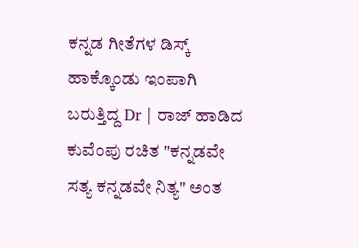ಕನ್ನಡ ಗೀತೆಗಳ ಡಿಸ್ಕ್ ಹಾಕ್ಕೊಂಡು ಇಂಪಾಗಿ ಬರುತ್ತಿದ್ದ Dr | ರಾಜ್ ಹಾಡಿದ ಕುವೆಂಪು ರಚಿತ "ಕನ್ನಡವೇ ಸತ್ಯ ಕನ್ನಡವೇ ನಿತ್ಯ" ಅಂತ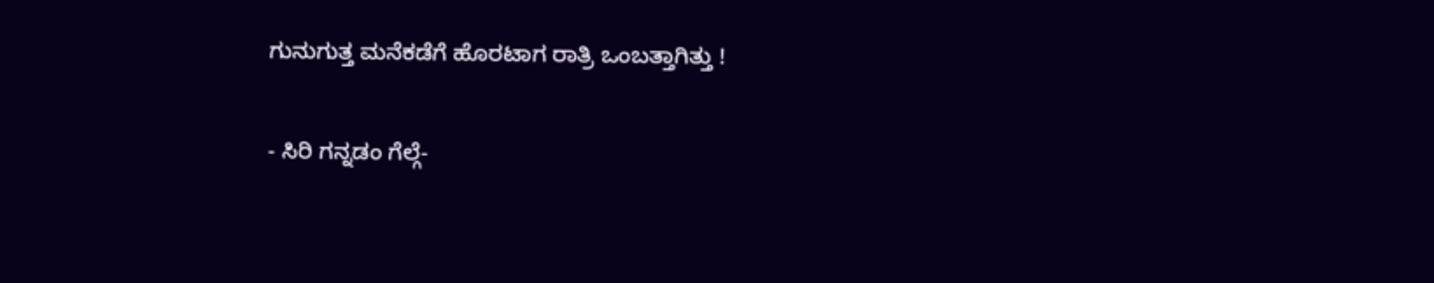ಗುನುಗುತ್ತ ಮನೆಕಡೆಗೆ ಹೊರಟಾಗ ರಾತ್ರಿ ಒಂಬತ್ತಾಗಿತ್ತು !

- ಸಿರಿ ಗನ್ನಡಂ ಗೆಲ್ಗೆ-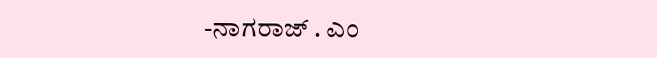-ನಾಗರಾಜ್ . ಎಂ